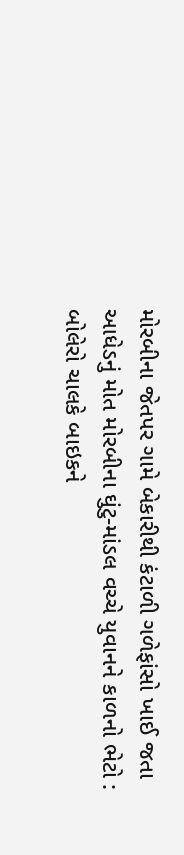મોરબીના જેતપર ગામે બેકારીથી કંટાળી ગળેફાંસો ખાઈ જતા આધેડનું મોત મોરબીના ઘુંટુ-માંડલ વચ્ચે યુવાનને કાળનો ભેટો : બોલેરો ચાલકે બાઇકને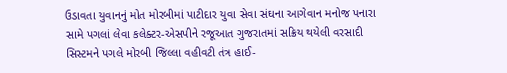ઉડાવતા યુવાનનું મોત મોરબીમાં પાટીદાર યુવા સેવા સંઘના આગેવાન મનોજ પનારા સામે પગલાં લેવા કલેક્ટર-એસપીને રજૂઆત ગુજરાતમાં સક્રિય થયેલી વરસાદી સિસ્ટમને પગલે મોરબી જિલ્લા વહીવટી તંત્ર હાઈ-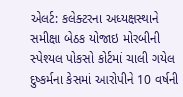એલર્ટ: કલેક્ટરના અધ્યક્ષસ્થાને સમીક્ષા બેઠક યોજાઇ મોરબીની સ્પેશ્યલ પોકસો કોર્ટમાં ચાલી ગયેલ દુષ્કર્મના કેસમાં આરોપીને 10 વર્ષની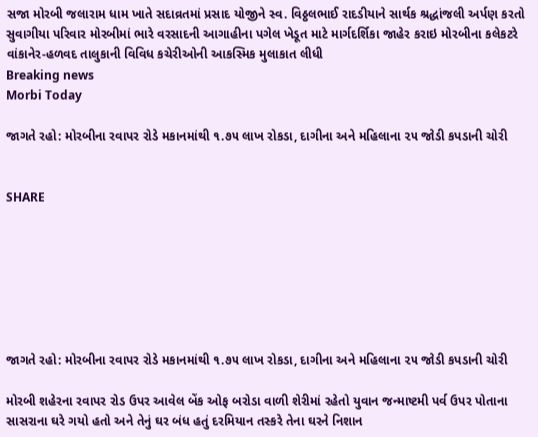સજા મોરબી જલારામ ધામ ખાતે સદાવ્રતમાં પ્રસાદ યોજીને સ્વ. વિઠ્ઠલભાઈ રાદડીયાને સાર્થક શ્રદ્ધાંજલી અર્પણ કરતો સુવાગીયા પરિવાર મોરબીમાં ભારે વરસાદની આગાહીના પગેલ ખેડૂત માટે માર્ગદર્શિકા જાહેર કરાઇ મોરબીના કલેકટરે વાંકાનેર-હળવદ તાલુકાની વિવિધ કચેરીઓની આકસ્મિક મુલાકાત લીધી
Breaking news
Morbi Today

જાગતે રહો: મોરબીના રવાપર રોડે મકાનમાંથી ૧.૭૫ લાખ રોકડા, દાગીના અને મહિલાના ૨૫ જોડી કપડાની ચોરી


SHARE







જાગતે રહો: મોરબીના રવાપર રોડે મકાનમાંથી ૧.૭૫ લાખ રોકડા, દાગીના અને મહિલાના ૨૫ જોડી કપડાની ચોરી

મોરબી શહેરના રવાપર રોડ ઉપર આવેલ બેંક ઓફ બરોડા વાળી શેરીમાં રહેતો યુવાન જન્માષ્ટમી પર્વ ઉપર પોતાના સાસરાના ઘરે ગયો હતો અને તેનું ઘર બંધ હતું દરમિયાન તસ્કરે તેના ઘરને નિશાન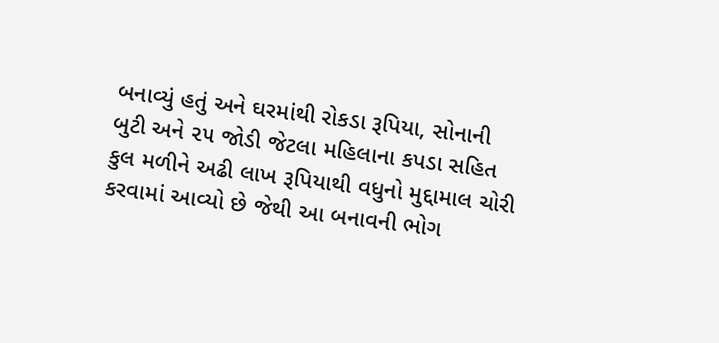બનાવ્યું હતું અને ઘરમાંથી રોકડા રૂપિયા, સોનાની બુટી અને ૨૫ જોડી જેટલા મહિલાના કપડા સહિત કુલ મળીને અઢી લાખ રૂપિયાથી વધુનો મુદ્દામાલ ચોરી કરવામાં આવ્યો છે જેથી આ બનાવની ભોગ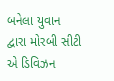બનેલા યુવાન દ્વારા મોરબી સીટી એ ડિવિઝન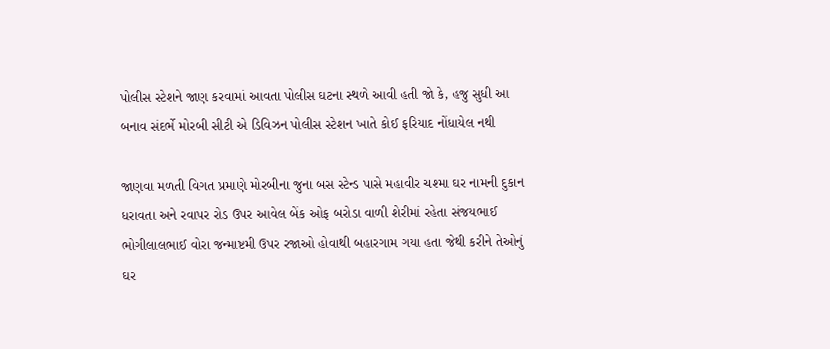પોલીસ સ્ટેશને જાણ કરવામાં આવતા પોલીસ ઘટના સ્થળે આવી હતી જો કે, હજુ સુધી આ બનાવ સંદર્ભે મોરબી સીટી એ ડિવિઝન પોલીસ સ્ટેશન ખાતે કોઈ ફરિયાદ નોંધાયેલ નથી

જાણવા મળતી વિગત પ્રમાણે મોરબીના જુના બસ સ્ટેન્ડ પાસે મહાવીર ચશ્મા ઘર નામની દુકાન ધરાવતા અને રવાપર રોડ ઉપર આવેલ બેંક ઓફ બરોડા વાળી શેરીમાં રહેતા સંજયભાઈ ભોગીલાલભાઈ વોરા જન્માષ્ટમી ઉપર રજાઓ હોવાથી બહારગામ ગયા હતા જેથી કરીને તેઓનું ઘર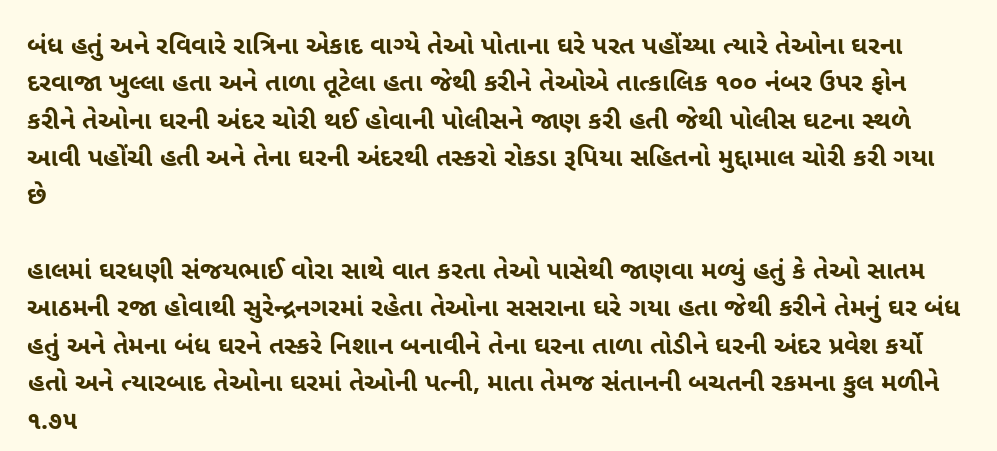બંધ હતું અને રવિવારે રાત્રિના એકાદ વાગ્યે તેઓ પોતાના ઘરે પરત પહોંચ્યા ત્યારે તેઓના ઘરના દરવાજા ખુલ્લા હતા અને તાળા તૂટેલા હતા જેથી કરીને તેઓએ તાત્કાલિક ૧૦૦ નંબર ઉપર ફોન કરીને તેઓના ઘરની અંદર ચોરી થઈ હોવાની પોલીસને જાણ કરી હતી જેથી પોલીસ ઘટના સ્થળે આવી પહોંચી હતી અને તેના ઘરની અંદરથી તસ્કરો રોકડા રૂપિયા સહિતનો મુદ્દામાલ ચોરી કરી ગયા છે

હાલમાં ઘરધણી સંજયભાઈ વોરા સાથે વાત કરતા તેઓ પાસેથી જાણવા મળ્યું હતું કે તેઓ સાતમ આઠમની રજા હોવાથી સુરેન્દ્રનગરમાં રહેતા તેઓના સસરાના ઘરે ગયા હતા જેથી કરીને તેમનું ઘર બંધ હતું અને તેમના બંધ ઘરને તસ્કરે નિશાન બનાવીને તેના ઘરના તાળા તોડીને ઘરની અંદર પ્રવેશ કર્યો હતો અને ત્યારબાદ તેઓના ઘરમાં તેઓની પત્ની, માતા તેમજ સંતાનની બચતની રકમના કુલ મળીને ૧.૭૫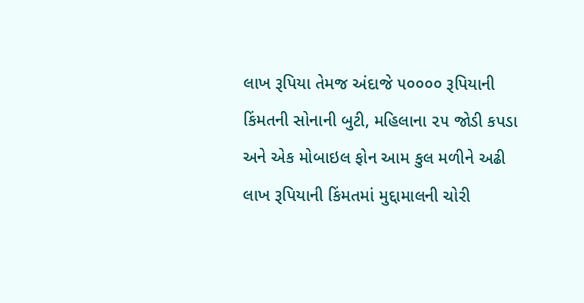લાખ રૂપિયા તેમજ અંદાજે ૫૦૦૦૦ રૂપિયાની કિંમતની સોનાની બુટી, મહિલાના ૨૫ જોડી કપડા અને એક મોબાઇલ ફોન આમ કુલ મળીને અઢી લાખ રૂપિયાની કિંમતમાં મુદ્દામાલની ચોરી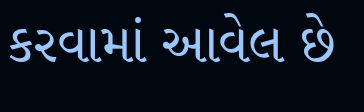કરવામાં આવેલ છે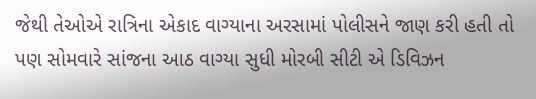જેથી તેઓએ રાત્રિના એકાદ વાગ્યાના અરસામાં પોલીસને જાણ કરી હતી તો પણ સોમવારે સાંજના આઠ વાગ્યા સુધી મોરબી સીટી એ ડિવિઝન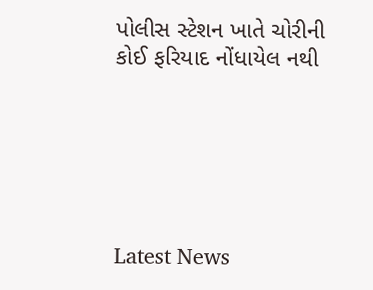પોલીસ સ્ટેશન ખાતે ચોરીની કોઈ ફરિયાદ નોંધાયેલ નથી






Latest News